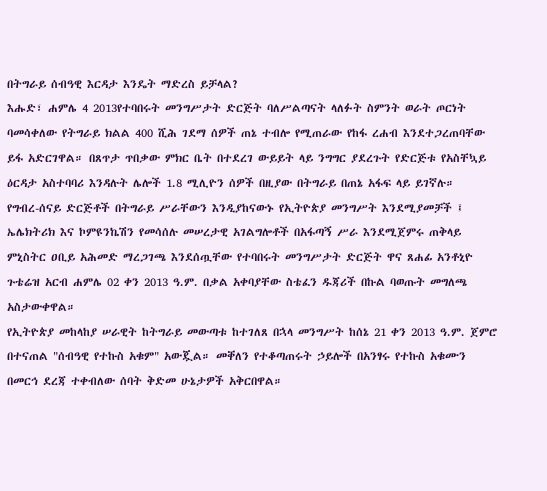በትግራይ ሰብዓዊ እርዳታ እንዴት ማድረስ ይቻላል?
እሑድ፣ ሐምሌ 4 2013የተባበሩት መንግሥታት ድርጅት ባለሥልጣናት ላለፉት ስምንት ወራት ጦርነት ባመሳቀለው የትግራይ ክልል 400 ሺሕ ገደማ ሰዎች ጠኔ ተብሎ የሚጠራው የከፋ ረሐብ እንደተጋረጠባቸው ይፋ አድርገዋል። በጸጥታ ጥበቃው ምክር ቤት በተደረገ ውይይት ላይ ንግግር ያደረጉት የድርጅቱ የአስቸኳይ ዕርዳታ አስተባባሪ እንዳሉት ሌሎች 1.8 ሚሊዮን ሰዎች በዚያው በትግራይ በጠኔ አፋፍ ላይ ይገኛሉ።
የግብረ-ሰናይ ድርጅቶች በትግራይ ሥራቸውን እንዲያከናውኑ የኢትዮጵያ መንግሥት እንደሚያመቻች ፤ ኤሌክትሪክ እና ኮምዩንኬሽን የመሳሰሉ መሠረታዊ አገልግሎቶች በአፋጣኝ ሥራ እንደሚጀምሩ ጠቅላይ ምኒስትር ዐቢይ አሕመድ ማረጋገጫ እንደሰጧቸው የተባበሩት መንግሥታት ድርጅት ዋና ጸሐፊ አንቶኒዮ ጉቴሬዝ አርብ ሐምሌ 02 ቀን 2013 ዓ.ም. በቃል አቀባያቸው ስቴፈን ዱጃሪች በኩል ባወጡት መግለጫ አስታውቀዋል።
የኢትዮጵያ መከላከያ ሠራዊት ከትግራይ መውጣቱ ከተገለጸ በኋላ መንግሥት ከሰኔ 21 ቀን 2013 ዓ.ም. ጀምሮ በተናጠል "ሰብዓዊ የተኩስ አቁም" አውጇል። መቐለን የተቆጣጠሩት ኃይሎች በአንፃሩ የተኩስ አቁሙን በመርኅ ደረጃ ተቀብለው ሰባት ቅድመ ሁኔታዎች አቅርበዋል።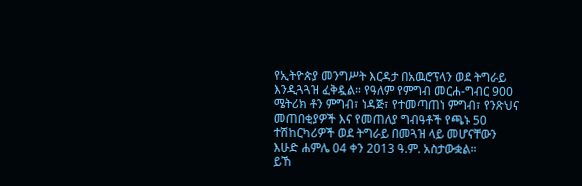የኢትዮጵያ መንግሥት እርዳታ በአዉሮፕላን ወደ ትግራይ እንዲጓጓዝ ፈቅዷል። የዓለም የምግብ መርሐ-ግብር 900 ሜትሪክ ቶን ምግብ፣ ነዳጅ፣ የተመጣጠነ ምግብ፣ የንጽህና መጠበቂያዎች እና የመጠለያ ግብዓቶች የጫኑ 50 ተሽከርካሪዎች ወደ ትግራይ በመጓዝ ላይ መሆናቸውን እሁድ ሐምሌ 04 ቀን 2013 ዓ.ም. አስታውቋል።
ይኸ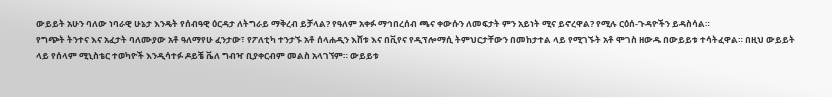ውይይት አሁን ባለው ነባራዊ ሁኔታ እንዴት የሰብዓዊ ዕርዳታ ለትግራይ ማቅረብ ይቻላል? የዓለም አቀፉ ማኅበረሰብ ጫና ቀውሱን ለመፍታት ምን አይነት ሚና ይኖረዋል? የሚሉ ርዕሰ-ጉዳዮችን ይዳስሳል።
የግጭት ትንተና እና አፈታት ባለሙያው አቶ ዓለማየሁ ፈንታው፣ የፖለቲካ ተንታኙ አቶ ሰላሐዲን እሸቱ እና በቪየና የዲፕሎማሲ ትምህርታቸውን በመከታተል ላይ የሚገኙት አቶ ሞገስ ዘውዱ በውይይቱ ተሳትፈዋል። በዚህ ውይይት ላይ የሰላም ሚኒስቴር ተወካዮች እንዲሳተፉ ዶይቼ ቬለ ግብዣ ቢያቀርብም መልስ አላገኘም። ውይይቱ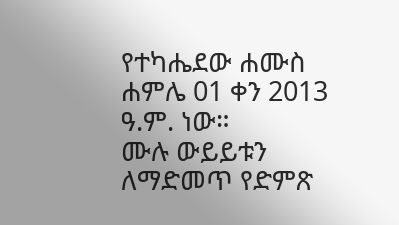የተካሔደው ሐሙስ ሐምሌ 01 ቀን 2013 ዓ.ም. ነው።
ሙሉ ውይይቱን ለማድመጥ የድምጽ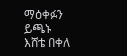ማዕቀፉን ይጫኑ
እሸቴ በቀለ